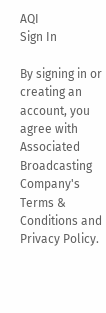AQI
Sign In

By signing in or creating an account, you agree with Associated Broadcasting Company's Terms & Conditions and Privacy Policy.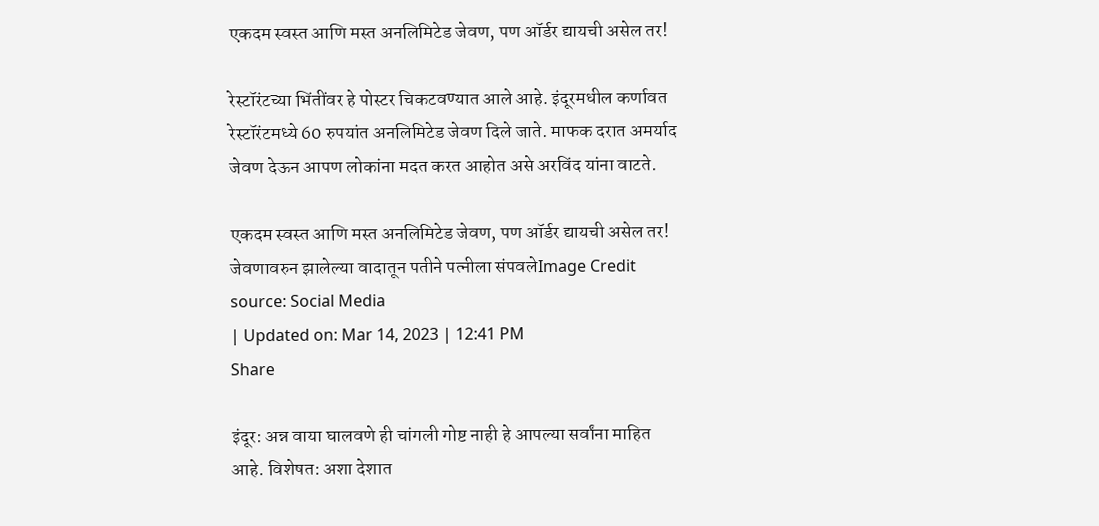एकदम स्वस्त आणि मस्त अनलिमिटेड जेवण, पण ऑर्डर द्यायची असेल तर!

रेस्टॉरंटच्या भिंतींवर हे पोस्टर चिकटवण्यात आले आहे. इंदूरमधील कर्णावत रेस्टॉरंटमध्ये 60 रुपयांत अनलिमिटेड जेवण दिले जाते. माफक दरात अमर्याद जेवण देऊन आपण लोकांना मदत करत आहोत असे अरविंद यांना वाटते.

एकदम स्वस्त आणि मस्त अनलिमिटेड जेवण, पण ऑर्डर द्यायची असेल तर!
जेवणावरुन झालेल्या वादातून पतीने पत्नीला संपवलेImage Credit source: Social Media
| Updated on: Mar 14, 2023 | 12:41 PM
Share

इंदूर: अन्न वाया घालवणे ही चांगली गोष्ट नाही हे आपल्या सर्वांना माहित आहे. विशेषत: अशा देशात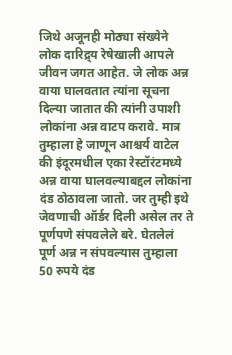जिथे अजूनही मोठ्या संख्येने लोक दारिद्र्य रेषेखाली आपले जीवन जगत आहेत. जे लोक अन्न वाया घालवतात त्यांना सूचना दिल्या जातात की त्यांनी उपाशी लोकांना अन्न वाटप करावे. मात्र तुम्हाला हे जाणून आश्चर्य वाटेल की इंदूरमधील एका रेस्टॉरंटमध्ये अन्न वाया घालवल्याबद्दल लोकांना दंड ठोठावला जातो. जर तुम्ही इथे जेवणाची ऑर्डर दिली असेल तर ते पूर्णपणे संपवलेले बरे. घेतलेलं पूर्ण अन्न न संपवल्यास तुम्हाला 50 रुपये दंड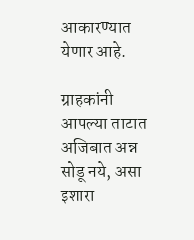आकारण्यात येणार आहे.

ग्राहकांनी आपल्या ताटात अजिबात अन्न सोडू नये, असा इशारा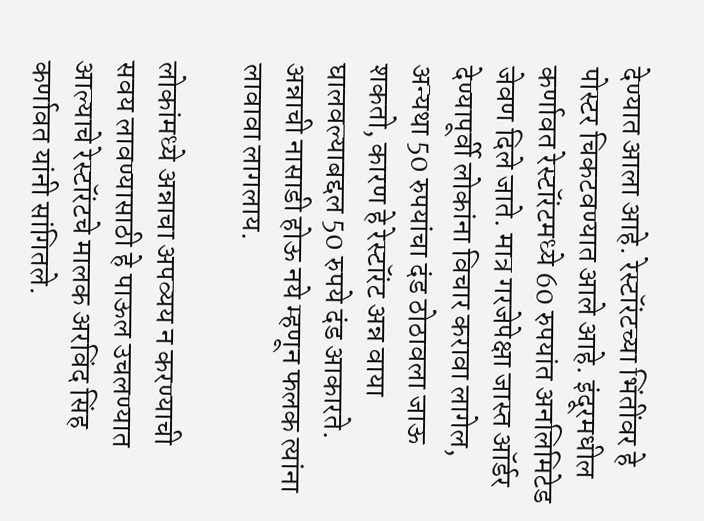देण्यात आला आहे. रेस्टॉरंटच्या भिंतींवर हे पोस्टर चिकटवण्यात आले आहे. इंदूरमधील कर्णावत रेस्टॉरंटमध्ये 60 रुपयांत अनलिमिटेड जेवण दिले जाते. मात्र गरजेपेक्षा जास्त ऑर्डर देण्यापूर्वी लोकांना विचार करावा लागेल, अन्यथा 50 रुपयांचा दंड ठोठावला जाऊ शकतो, कारण हे रेस्टॉरंट अन्न वाया घालवल्याबद्दल 50 रुपये दंड आकारते. अन्नाची नासाडी होऊ नये म्हणून फलक त्यांना लावावा लागलाय.

लोकांमध्ये अन्नाचा अपव्यय न करण्याची सवय लावण्यासाठी हे पाऊल उचलण्यात आल्याचे रेस्टॉरंटचे मालक अरविंद सिंह कर्णावत यांनी सांगितले.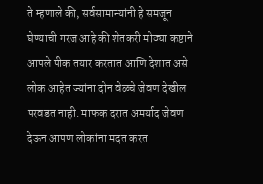ते म्हणाले की, सर्वसामान्यांनी हे समजून घेण्याची गरज आहे की शेतकरी मोठ्या कष्टाने आपले पीक तयार करतात आणि देशात असे लोक आहेत ज्यांना दोन वेळचे जेवण देखील परवडत नाही. माफक दरात अमर्याद जेवण देऊन आपण लोकांना मदत करत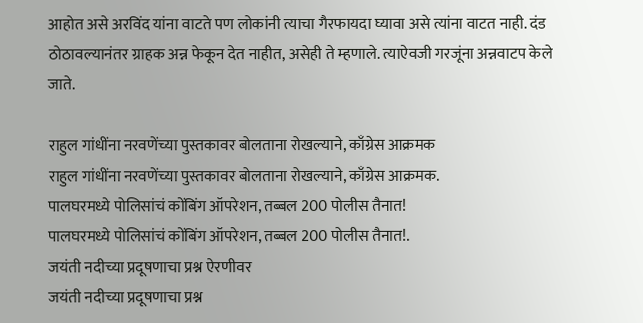आहोत असे अरविंद यांना वाटते पण लोकांनी त्याचा गैरफायदा घ्यावा असे त्यांना वाटत नाही. दंड ठोठावल्यानंतर ग्राहक अन्न फेकून देत नाहीत, असेही ते म्हणाले. त्याऐवजी गरजूंना अन्नवाटप केले जाते.

राहुल गांधींना नरवणेंच्या पुस्तकावर बोलताना रोखल्याने, काँग्रेस आक्रमक
राहुल गांधींना नरवणेंच्या पुस्तकावर बोलताना रोखल्याने, काँग्रेस आक्रमक.
पालघरमध्ये पोलिसांचं कोंबिंग ऑपरेशन, तब्बल 200 पोलीस तैनात!
पालघरमध्ये पोलिसांचं कोंबिंग ऑपरेशन, तब्बल 200 पोलीस तैनात!.
जयंती नदीच्या प्रदूषणाचा प्रश्न ऐरणीवर
जयंती नदीच्या प्रदूषणाचा प्रश्न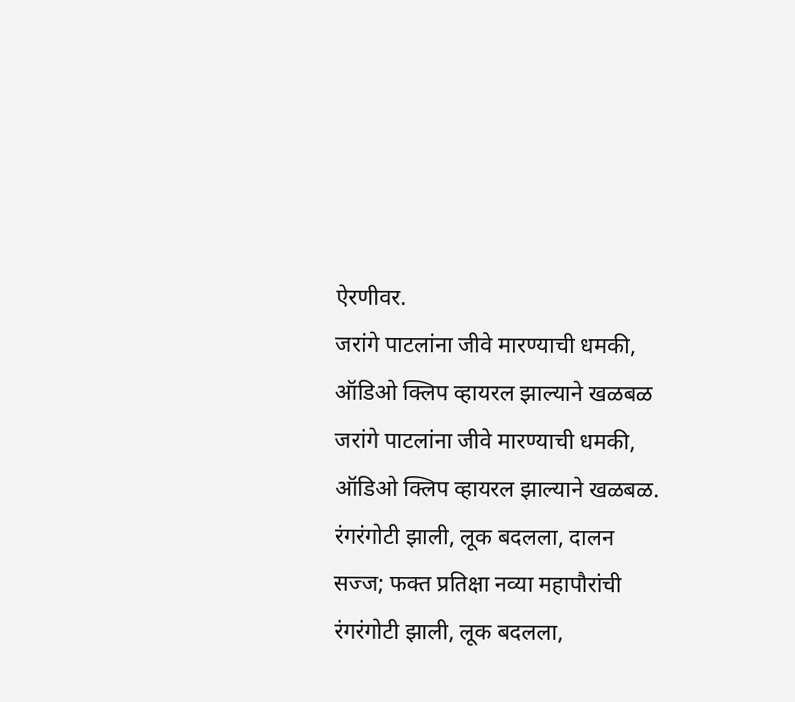ऐरणीवर.
जरांगे पाटलांना जीवे मारण्याची धमकी, ऑडिओ क्लिप व्हायरल झाल्याने खळबळ
जरांगे पाटलांना जीवे मारण्याची धमकी, ऑडिओ क्लिप व्हायरल झाल्याने खळबळ.
रंगरंगोटी झाली, लूक बदलला, दालन सज्ज; फक्त प्रतिक्षा नव्या महापौरांची
रंगरंगोटी झाली, लूक बदलला,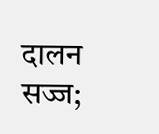दालन सज्ज;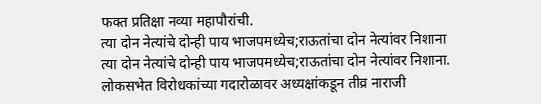फक्त प्रतिक्षा नव्या महापौरांची.
त्या दोन नेत्यांचे दोन्ही पाय भाजपमध्येच;राऊतांचा दोन नेत्यांवर निशाना
त्या दोन नेत्यांचे दोन्ही पाय भाजपमध्येच;राऊतांचा दोन नेत्यांवर निशाना.
लोकसभेत विरोधकांच्या गदारोळावर अध्यक्षांकडून तीव्र नाराजी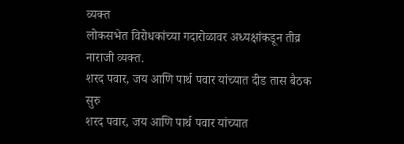व्यक्त
लोकसभेत विरोधकांच्या गदारोळावर अध्यक्षांकडून तीव्र नाराजी व्यक्त.
शरद पवार, जय आणि पार्थ पवार यांच्यात दीड तास बैठक सुरु
शरद पवार, जय आणि पार्थ पवार यांच्यात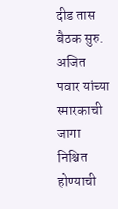दीड तास बैठक सुरु.
अजित पवार यांच्या स्मारकाची जागा निश्चित होण्याची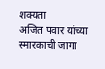शक्यता
अजित पवार यांच्या स्मारकाची जागा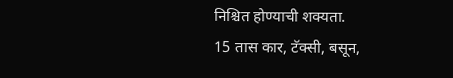निश्चित होण्याची शक्यता.
15 तास कार, टॅक्सी, बसून,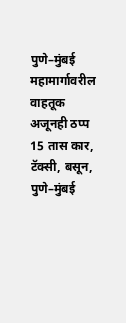पुणे–मुंबई महामार्गावरील वाहतूक अजूनही ठप्प
15 तास कार, टॅक्सी, बसून, पुणे–मुंबई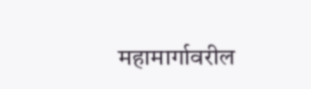महामार्गावरील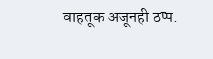वाहतूक अजूनही ठप्प.